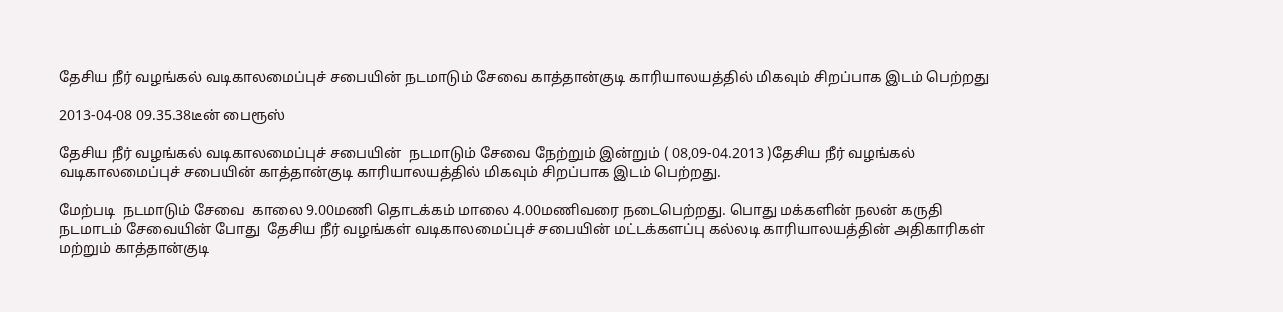தேசிய நீர் வழங்கல் வடிகாலமைப்புச் சபையின் நடமாடும் சேவை காத்தான்குடி காரியாலயத்தில் மிகவும் சிறப்பாக இடம் பெற்றது

2013-04-08 09.35.38டீன் பைரூஸ்

தேசிய நீர் வழங்கல் வடிகாலமைப்புச் சபையின்  நடமாடும் சேவை நேற்றும் இன்றும் ( 08,09-04.2013 )தேசிய நீர் வழங்கல்  வடிகாலமைப்புச் சபையின் காத்தான்குடி காரியாலயத்தில் மிகவும் சிறப்பாக இடம் பெற்றது.

மேற்படி  நடமாடும் சேவை  காலை 9.00மணி தொடக்கம் மாலை 4.00மணிவரை நடைபெற்றது. பொது மக்களின் நலன் கருதி  நடமாடம் சேவையின் போது  தேசிய நீர் வழங்கள் வடிகாலமைப்புச் சபையின் மட்டக்களப்பு கல்லடி காரியாலயத்தின் அதிகாரிகள்  மற்றும் காத்தான்குடி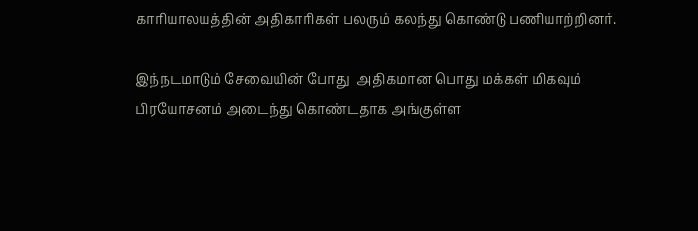காரியாலயத்தின் அதிகாரிகள் பலரும் கலந்து கொண்டு பணியாற்றினர்.

இந்நடமாடும் சேவையின் போது  அதிகமான பொது மக்கள் மிகவும் பிரயோசனம் அடைந்து கொண்டதாக அங்குள்ள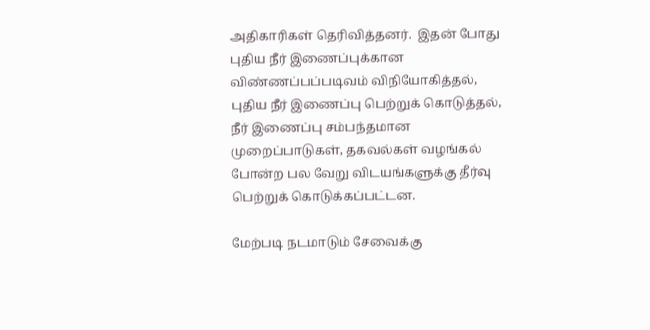அதிகாரிகள் தெரிவித்தனர்.  இதன் போது புதிய நீர் இணைப்புக்கான விண்ணப்பப்படிவம் விநியோகித்தல்,  புதிய நீர் இணைப்பு பெற்றுக் கொடுத்தல், நீர் இணைப்பு சம்பந்தமான முறைப்பாடுகள், தகவல்கள் வழங்கல் போன்ற பல வேறு விடயங்களுக்கு தீர்வு பெற்றுக் கொடுக்கப்பட்டன.

மேற்படி நடமாடும் சேவைக்கு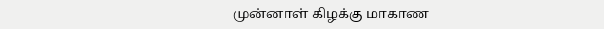முன்னாள் கிழக்கு மாகாண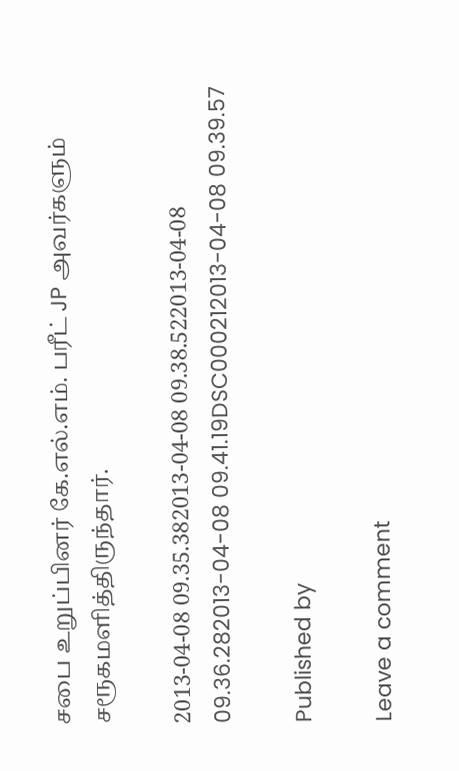சபை உறுப்பினர் கே.எல்.எம். பரீட் JP அவர்களும் சரூகமளித்திருந்தார்.

2013-04-08 09.35.382013-04-08 09.38.522013-04-08 09.36.282013-04-08 09.41.19DSC000212013-04-08 09.39.57

Published by

Leave a comment